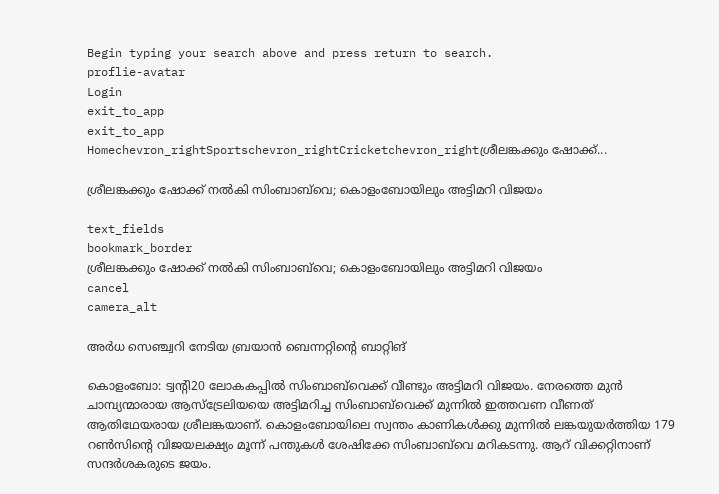Begin typing your search above and press return to search.
proflie-avatar
Login
exit_to_app
exit_to_app
Homechevron_rightSportschevron_rightCricketchevron_rightശ്രീലങ്കക്കും ഷോക്ക്...

ശ്രീലങ്കക്കും ഷോക്ക് നൽകി സിംബാബ്‌വെ; കൊളംബോയിലും അട്ടിമറി വിജയം

text_fields
bookmark_border
ശ്രീലങ്കക്കും ഷോക്ക് നൽകി സിംബാബ്‌വെ; കൊളംബോയിലും അട്ടിമറി വിജയം
cancel
camera_alt

അർധ സെഞ്ച്വറി നേടിയ ബ്രയാൻ ബെന്നറ്റിന്‍റെ ബാറ്റിങ്

കൊളംബോ: ട്വന്‍റി20 ലോകകപ്പിൽ സിംബാബ്‌വെക്ക് വീണ്ടും അട്ടിമറി വിജയം. നേരത്തെ മുൻ ചാമ്പ്യന്മാരായ ആസ്ട്രേലിയയെ അട്ടിമറിച്ച സിംബാബ്‌വെക്ക് മുന്നിൽ ഇത്തവണ വീണത് ആതിഥേയരായ ശ്രീലങ്കയാണ്. കൊളംബോയിലെ സ്വന്തം കാണികൾക്കു മുന്നിൽ ലങ്കയുയർത്തിയ 179 റൺസിന്‍റെ വിജയലക്ഷ്യം മൂന്ന് പന്തുകൾ ശേഷിക്കേ സിംബാബ്‌വെ മറികടന്നു. ആറ് വിക്കറ്റിനാണ് സന്ദർശകരുടെ ജയം.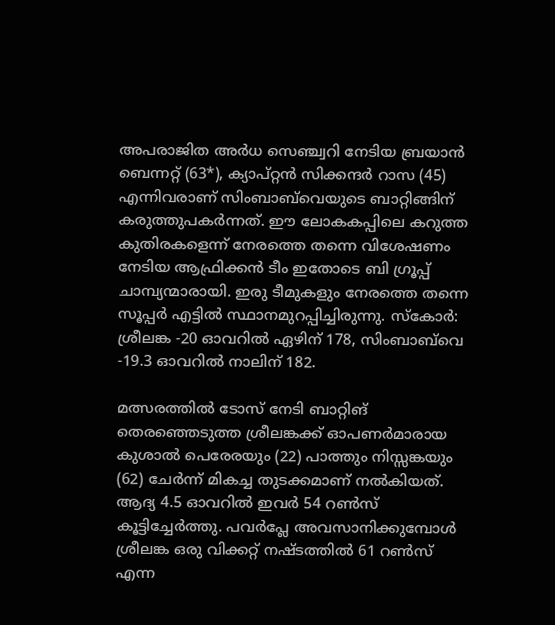അപരാജിത അർധ സെഞ്ച്വറി നേടിയ ബ്രയാൻ ബെന്നറ്റ് (63*), ക്യാപ്റ്റൻ സിക്കന്ദർ റാസ (45) എന്നിവരാണ് സിംബാബ്‌വെയുടെ ബാറ്റിങ്ങിന് കരുത്തുപകർന്നത്. ഈ ലോകകപ്പിലെ കറുത്ത കുതിരകളെന്ന് നേരത്തെ തന്നെ വിശേഷണം നേടിയ ആഫ്രിക്കൻ ടീം ഇതോടെ ബി ഗ്രൂപ്പ് ചാമ്പ്യന്മാരായി. ഇരു ടീമുകളും നേരത്തെ തന്നെ സൂപ്പർ എട്ടിൽ സ്ഥാനമുറപ്പിച്ചിരുന്നു. സ്കോർ: ശ്രീലങ്ക -20 ഓവറിൽ ഏഴിന് 178, സിംബാബ്‌വെ -19.3 ഓവറിൽ നാലിന് 182.

മത്സരത്തിൽ ടോസ് നേടി ബാറ്റിങ് തെരഞ്ഞെടുത്ത ശ്രീലങ്കക്ക് ഓപണർമാരായ കുശാൽ പെരേരയും (22) പാത്തും നിസ്സങ്കയും (62) ചേർന്ന് മികച്ച തുടക്കമാണ് നൽകിയത്. ആദ്യ 4.5 ഓവറിൽ ഇവർ 54 റൺസ് കൂട്ടിച്ചേർത്തു. പവർപ്ലേ അവസാനിക്കുമ്പോൾ ശ്രീലങ്ക ഒരു വിക്കറ്റ് നഷ്ടത്തിൽ 61 റൺസ് എന്ന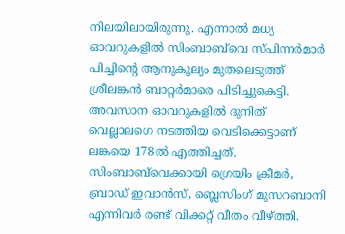നിലയിലായിരുന്നു. എന്നാൽ മധ്യ ഓവറുകളിൽ സിംബാബ്‌വെ സ്പിന്നർമാർ പിച്ചിന്റെ ആനുകൂല്യം മുതലെടുത്ത് ശ്രീലങ്കൻ ബാറ്റർമാരെ പിടിച്ചുകെട്ടി. അവസാന ഓവറുകളിൽ ദുനിത് വെല്ലാലഗെ നടത്തിയ വെടിക്കെട്ടാണ് ലങ്കയെ 178ൽ എത്തിച്ചത്. സിംബാബ്‌വെക്കായി ഗ്രെയിം ക്രീമർ, ബ്രാഡ് ഇവാൻസ്, ബ്ലെസിംഗ് മുസറബാനി എന്നിവർ രണ്ട് വിക്കറ്റ് വീതം വീഴ്ത്തി.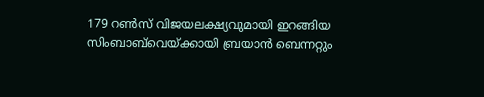179 റൺസ് വിജയലക്ഷ്യവുമായി ഇറങ്ങിയ സിംബാബ്‌വെയ്ക്കായി ബ്രയാൻ ബെന്നറ്റും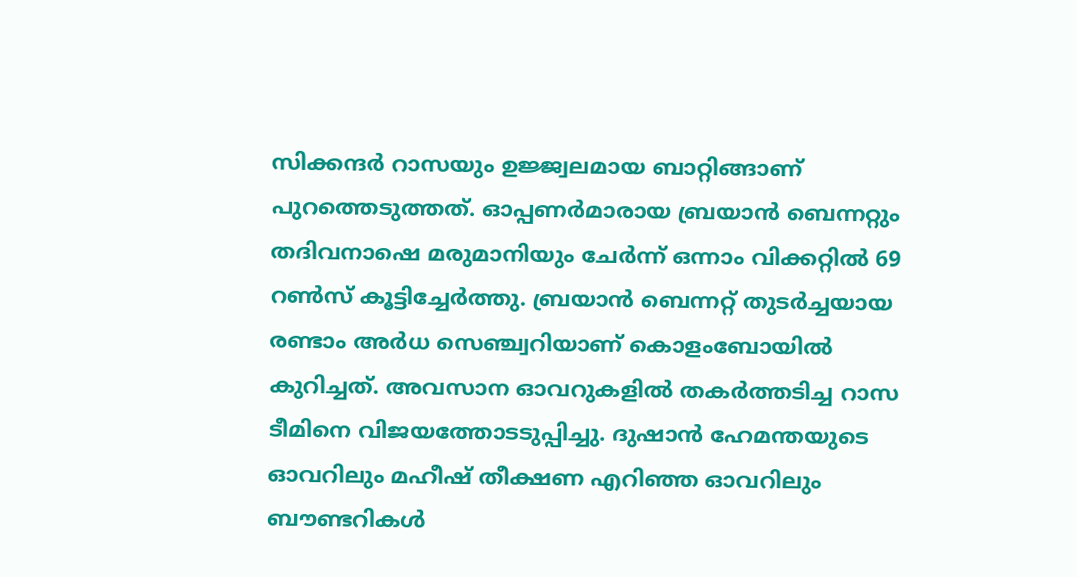സിക്കന്ദർ റാസയും ഉജ്ജ്വലമായ ബാറ്റിങ്ങാണ് പുറത്തെടുത്തത്. ഓപ്പണർമാരായ ബ്രയാൻ ബെന്നറ്റും തദിവനാഷെ മരുമാനിയും ചേർന്ന് ഒന്നാം വിക്കറ്റിൽ 69 റൺസ് കൂട്ടിച്ചേർത്തു. ബ്രയാൻ ബെന്നറ്റ് തുടർച്ചയായ രണ്ടാം അർധ സെഞ്ച്വറിയാണ് കൊളംബോയിൽ കുറിച്ചത്. അവസാന ഓവറുകളിൽ തകർത്തടിച്ച റാസ ടീമിനെ വിജയത്തോടടുപ്പിച്ചു. ദുഷാൻ ഹേമന്തയുടെ ഓവറിലും മഹീഷ് തീക്ഷണ എറിഞ്ഞ ഓവറിലും ബൗണ്ടറികൾ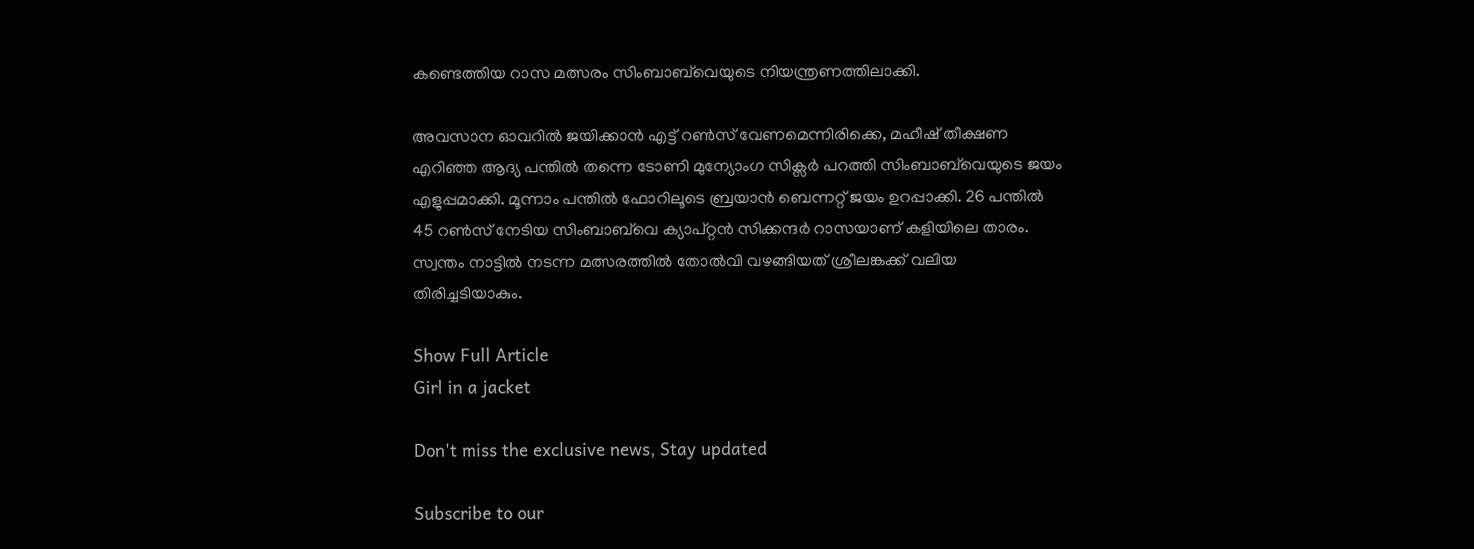കണ്ടെത്തിയ റാസ മത്സരം സിംബാബ്‌വെയുടെ നിയന്ത്രണത്തിലാക്കി.

അവസാന ഓവറിൽ ജയിക്കാൻ എട്ട് റൺസ് വേണമെന്നിരിക്കെ, മഹീഷ് തീക്ഷണ എറിഞ്ഞ ആദ്യ പന്തിൽ തന്നെ ടോണി മുന്യോംഗ സിക്സർ പറത്തി സിംബാബ്‌വെയുടെ ജയം എളുപ്പമാക്കി. മൂന്നാം പന്തിൽ ഫോറിലൂടെ ബ്രയാൻ ബെന്നറ്റ് ജയം ഉറപ്പാക്കി. 26 പന്തിൽ 45 റൺസ് നേടിയ സിംബാബ്‌വെ ക്യാപ്റ്റൻ സിക്കന്ദർ റാസയാണ് കളിയിലെ താരം. സ്വന്തം നാട്ടിൽ നടന്ന മത്സരത്തിൽ തോൽവി വഴങ്ങിയത് ശ്രീലങ്കക്ക് വലിയ തിരിച്ചടിയാകും.

Show Full Article
Girl in a jacket

Don't miss the exclusive news, Stay updated

Subscribe to our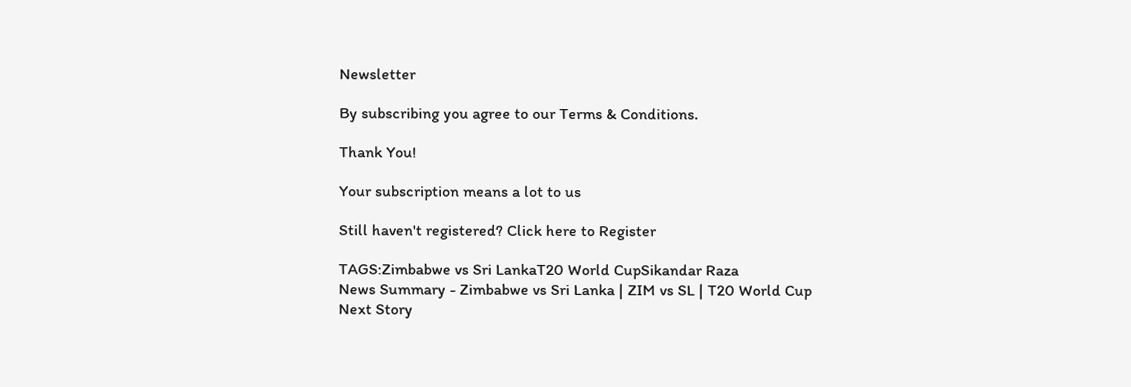Newsletter

By subscribing you agree to our Terms & Conditions.

Thank You!

Your subscription means a lot to us

Still haven't registered? Click here to Register

TAGS:Zimbabwe vs Sri LankaT20 World CupSikandar Raza
News Summary - Zimbabwe vs Sri Lanka | ZIM vs SL | T20 World Cup
Next Story